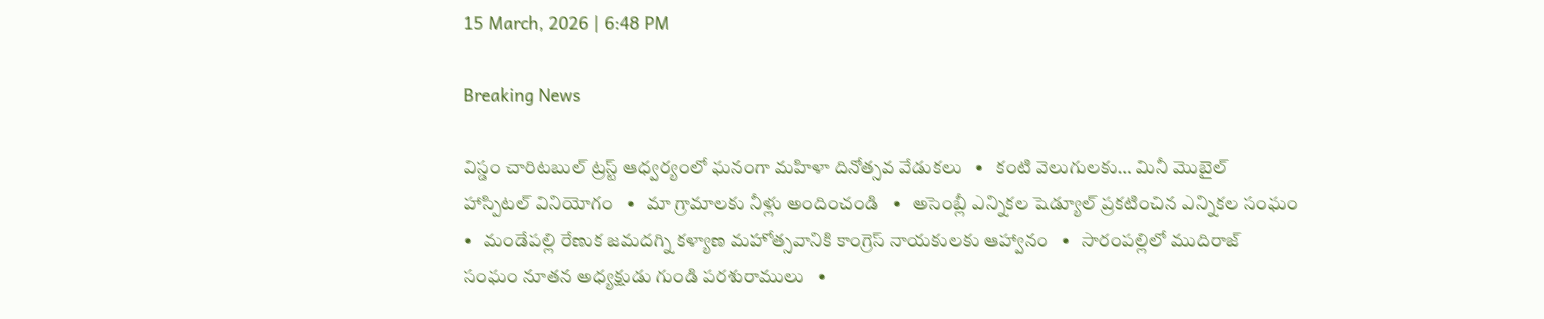15 March, 2026 | 6:48 PM

Breaking News

విస్డం చారిటబుల్ ట్రస్ట్ ఆధ్వర్యంలో ఘనంగా మహిళా దినోత్సవ వేడుకలు   •   కంటి వెలుగులకు… మినీ మొబైల్ హాస్పిటల్ వినియోగం   •   మా గ్రామాలకు నీళ్లు అందించండి   •   అసెంబ్లీ ఎన్నికల షెడ్యూల్ ప్రకటించిన ఎన్నికల సంఘం   •   మండేపల్లి రేణుక జమదగ్ని కళ్యాణ మహోత్సవానికి కాంగ్రెస్ నాయకులకు ఆహ్వానం   •   సారంపల్లిలో ముదిరాజ్ సంఘం నూతన అధ్యక్షుడు గుండి పరశురాములు   •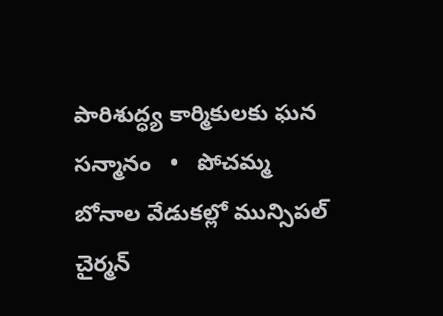పారిశుద్ధ్య కార్మికులకు ఘన సన్మానం   •   పోచమ్మ బోనాల వేడుకల్లో మున్సిపల్ చైర్మన్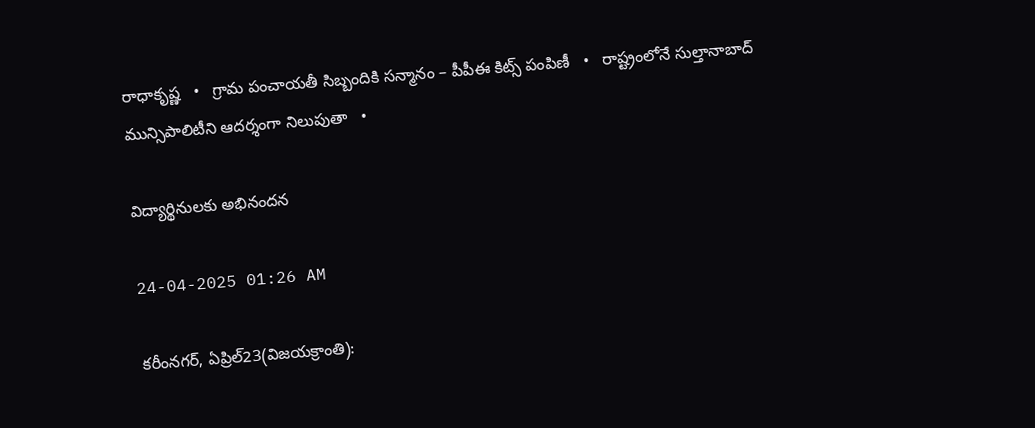రాధాకృష్ణ   •   గ్రామ పంచాయతీ సిబ్బందికి సన్మానం – పీపీఈ కిట్స్ పంపిణీ   •   రాష్ట్రంలోనే సుల్తానాబాద్ మున్సిపాలిటీని ఆదర్శంగా నిలుపుతా   •

విద్యార్థినులకు అభినందన

24-04-2025 01:26 AM

కరీంనగర్, ఏప్రిల్23(విజయక్రాంతి):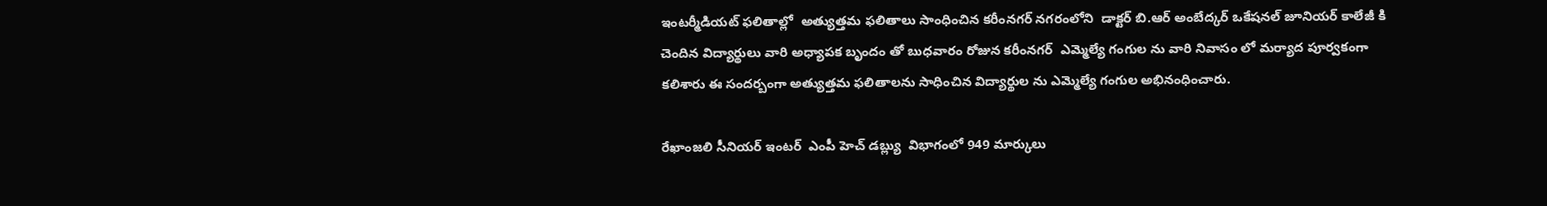ఇంటర్మీడియట్ ఫలితాల్లో  అత్యుత్తమ ఫలితాలు సాంధించిన కరీంనగర్ నగరంలోని  డాక్టర్ బి.ఆర్ అంబేద్కర్ ఒకేషనల్ జూనియర్ కాలేజీ కి చెందిన విద్యార్థులు వారి అధ్యాపక బృందం తో బుధవారం రోజున కరీంనగర్  ఎమ్మెల్యే గంగుల ను వారి నివాసం లో మర్యాద పూర్వకంగా కలిశారు ఈ సందర్బంగా అత్యుత్తమ ఫలితాలను సాధించిన విద్యార్థుల ను ఎమ్మెల్యే గంగుల అభినంధించారు.

రేఖాంజలి సీనియర్ ఇంటర్  ఎంపీ హెచ్ డబ్ల్యు  విభాగంలో 949 మార్కులు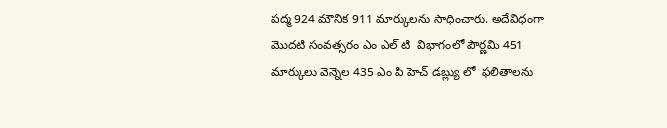పద్మ 924 మౌనిక 911 మార్కులను సాధించారు. అదేవిధంగా మొదటి సంవత్సరం ఎం ఎల్ టి  విభాగంలో పౌర్ణమి 451 మార్కులు వెన్నెల 435 ఎం పి హెచ్ డబ్ల్యు లో  ఫలితాలను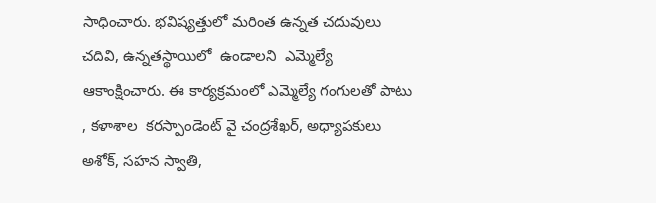సాధించారు. భవిష్యత్తులో మరింత ఉన్నత చదువులు చదివి, ఉన్నతస్థాయిలో  ఉండాలని  ఎమ్మెల్యే ఆకాంక్షించారు. ఈ కార్యక్రమంలో ఎమ్మెల్యే గంగులతో పాటు , కళాశాల  కరస్పాండెంట్ వై చంద్రశేఖర్, అధ్యాపకులు అశోక్, సహన స్వాతి,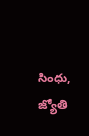సింధు,  జ్యోతి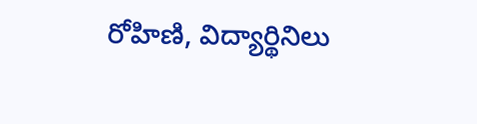రోహిణి, విద్యార్థినిలు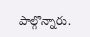పాల్గొన్నారు.